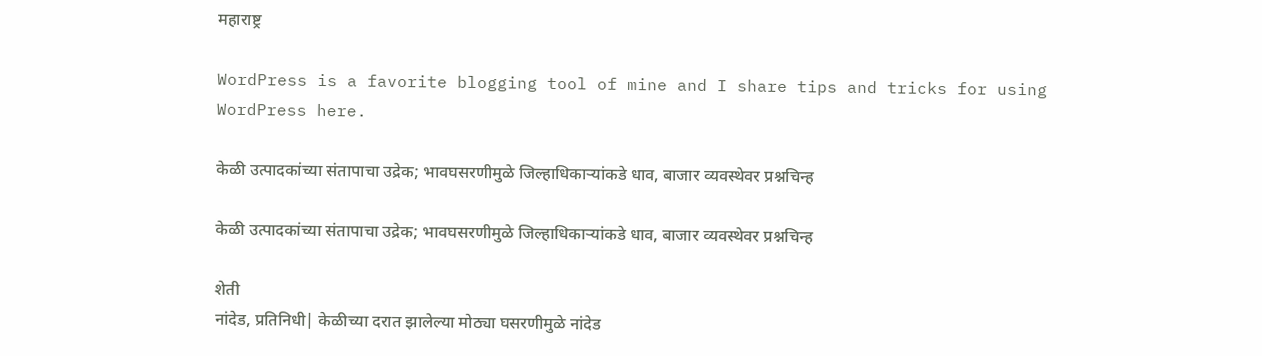महाराष्ट्र

WordPress is a favorite blogging tool of mine and I share tips and tricks for using WordPress here.

केळी उत्पादकांच्या संतापाचा उद्रेक; भावघसरणीमुळे जिल्हाधिकाऱ्यांकडे धाव, बाजार व्यवस्थेवर प्रश्नचिन्ह

केळी उत्पादकांच्या संतापाचा उद्रेक; भावघसरणीमुळे जिल्हाधिकाऱ्यांकडे धाव, बाजार व्यवस्थेवर प्रश्नचिन्ह

शेती
नांदेड, प्रतिनिधी| केळीच्या दरात झालेल्या मोठ्या घसरणीमुळे नांदेड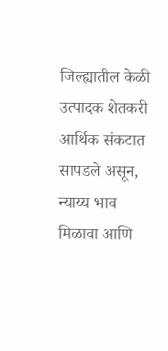जिल्ह्यातील केळी उत्पादक शेतकरी आर्थिक संकटात सापडले असून, न्याय्य भाव मिळावा आणि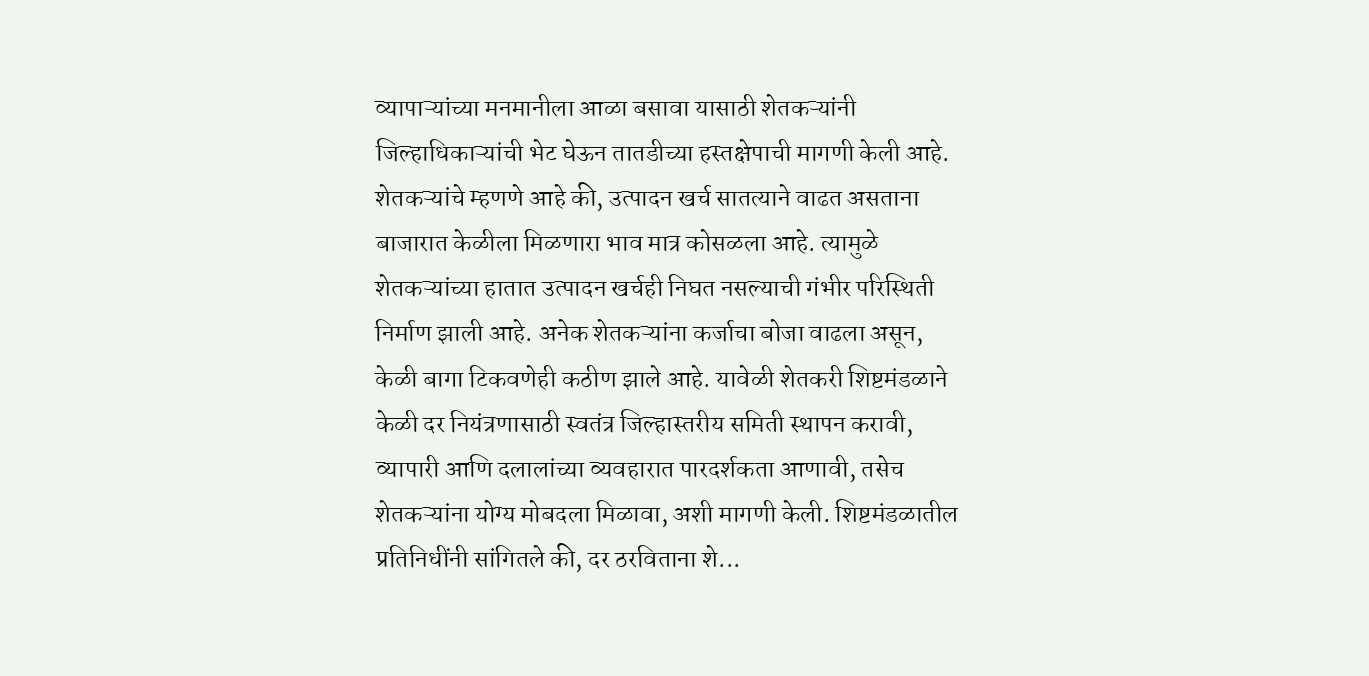व्यापाऱ्यांच्या मनमानीला आळा बसावा यासाठी शेतकऱ्यांनी जिल्हाधिकाऱ्यांची भेट घेऊन तातडीच्या हस्तक्षेपाची मागणी केली आहे. शेतकऱ्यांचे म्हणणे आहे की, उत्पादन खर्च सातत्याने वाढत असताना बाजारात केळीला मिळणारा भाव मात्र कोसळला आहे. त्यामुळे शेतकऱ्यांच्या हातात उत्पादन खर्चही निघत नसल्याची गंभीर परिस्थिती निर्माण झाली आहे. अनेक शेतकऱ्यांना कर्जाचा बोजा वाढला असून, केळी बागा टिकवणेही कठीण झाले आहे. यावेळी शेतकरी शिष्टमंडळाने केळी दर नियंत्रणासाठी स्वतंत्र जिल्हास्तरीय समिती स्थापन करावी, व्यापारी आणि दलालांच्या व्यवहारात पारदर्शकता आणावी, तसेच शेतकऱ्यांना योग्य मोबदला मिळावा, अशी मागणी केली. शिष्टमंडळातील प्रतिनिधींनी सांगितले की, दर ठरविताना शे...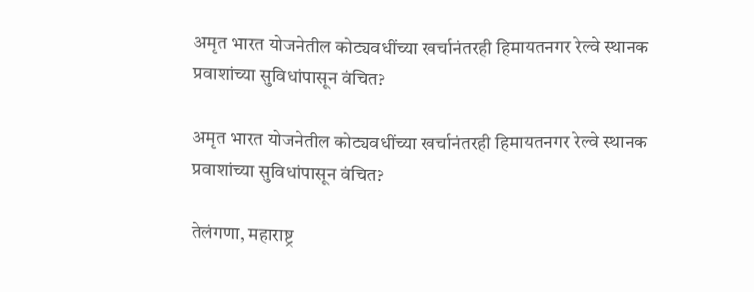अमृत भारत योजनेतील कोट्यवधींच्या खर्चानंतरही हिमायतनगर रेल्वे स्थानक प्रवाशांच्या सुविधांपासून वंचित?

अमृत भारत योजनेतील कोट्यवधींच्या खर्चानंतरही हिमायतनगर रेल्वे स्थानक प्रवाशांच्या सुविधांपासून वंचित?

तेलंगणा, महाराष्ट्र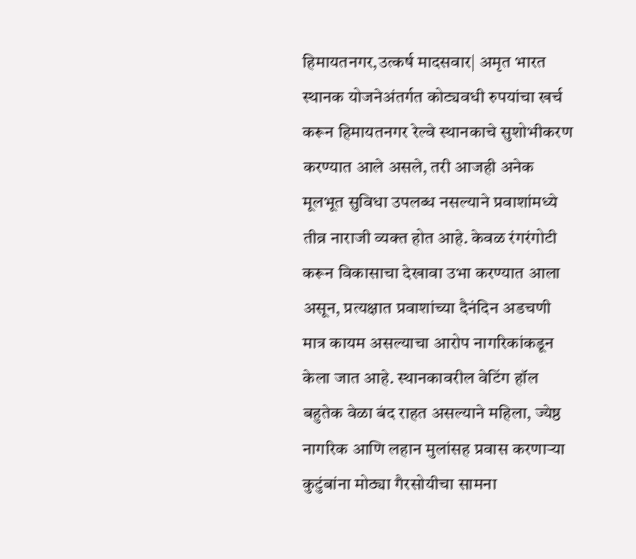हिमायतनगर,उत्कर्ष मादसवार| अमृत भारत स्थानक योजनेअंतर्गत कोट्यवधी रुपयांचा खर्च करून हिमायतनगर रेल्वे स्थानकाचे सुशोभीकरण करण्यात आले असले, तरी आजही अनेक मूलभूत सुविधा उपलब्ध नसल्याने प्रवाशांमध्ये तीव्र नाराजी व्यक्त होत आहे. केवळ रंगरंगोटी करून विकासाचा देखावा उभा करण्यात आला असून, प्रत्यक्षात प्रवाशांच्या दैनंदिन अडचणी मात्र कायम असल्याचा आरोप नागरिकांकडून केला जात आहे. स्थानकावरील वेटिंग हॉल बहुतेक वेळा बंद राहत असल्याने महिला, ज्येष्ठ नागरिक आणि लहान मुलांसह प्रवास करणाऱ्या कुटुंबांना मोठ्या गैरसोयीचा सामना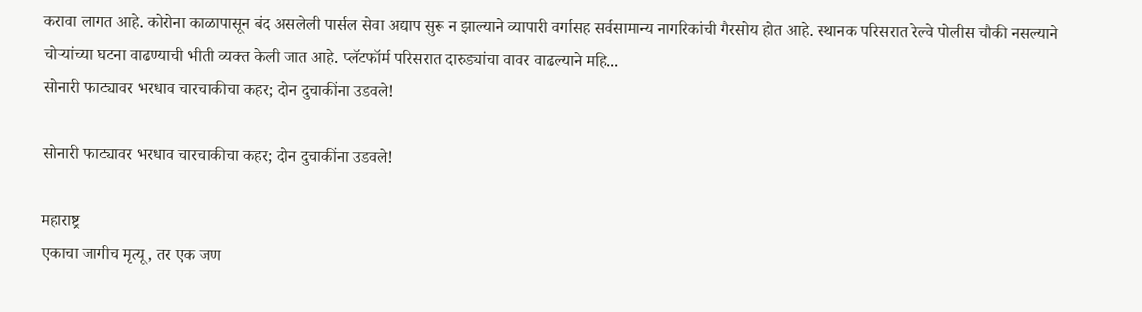करावा लागत आहे. कोरोना काळापासून बंद असलेली पार्सल सेवा अद्याप सुरू न झाल्याने व्यापारी वर्गासह सर्वसामान्य नागरिकांची गैरसोय होत आहे. स्थानक परिसरात रेल्वे पोलीस चौकी नसल्याने चोऱ्यांच्या घटना वाढण्याची भीती व्यक्त केली जात आहे. प्लॅटफॉर्म परिसरात दारुड्यांचा वावर वाढल्याने महि...
सोनारी फाट्यावर भरधाव चारचाकीचा कहर; दोन दुचाकींना उडवले!

सोनारी फाट्यावर भरधाव चारचाकीचा कहर; दोन दुचाकींना उडवले!

महाराष्ट्र
एकाचा जागीच मृत्यू, तर एक जण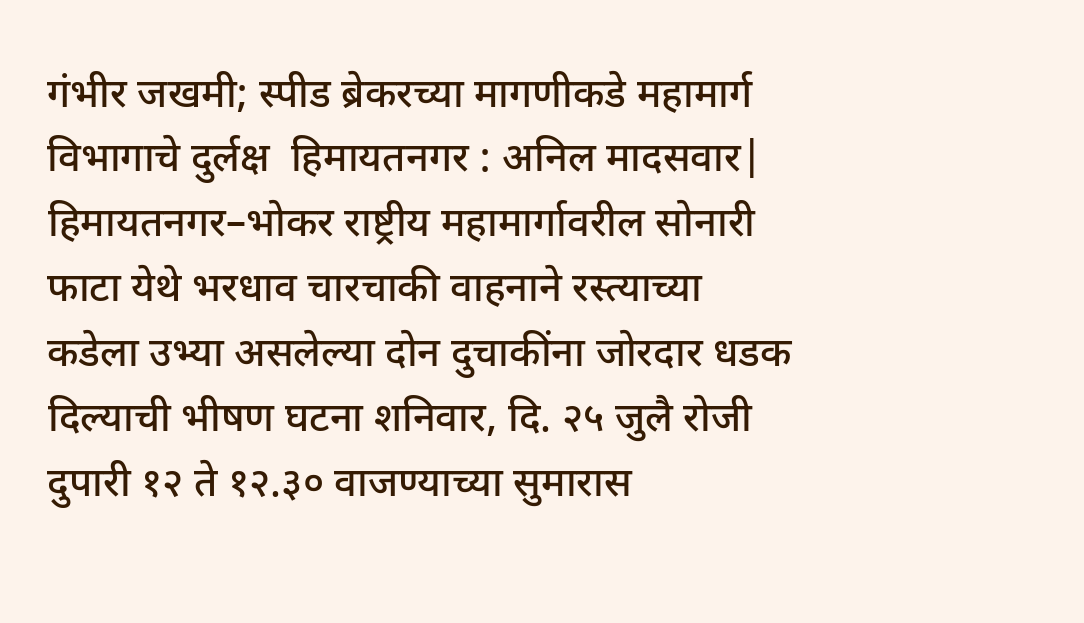गंभीर जखमी; स्पीड ब्रेकरच्या मागणीकडे महामार्ग विभागाचे दुर्लक्ष  हिमायतनगर : अनिल मादसवार| हिमायतनगर–भोकर राष्ट्रीय महामार्गावरील सोनारी फाटा येथे भरधाव चारचाकी वाहनाने रस्त्याच्या कडेला उभ्या असलेल्या दोन दुचाकींना जोरदार धडक दिल्याची भीषण घटना शनिवार, दि. २५ जुलै रोजी दुपारी १२ ते १२.३० वाजण्याच्या सुमारास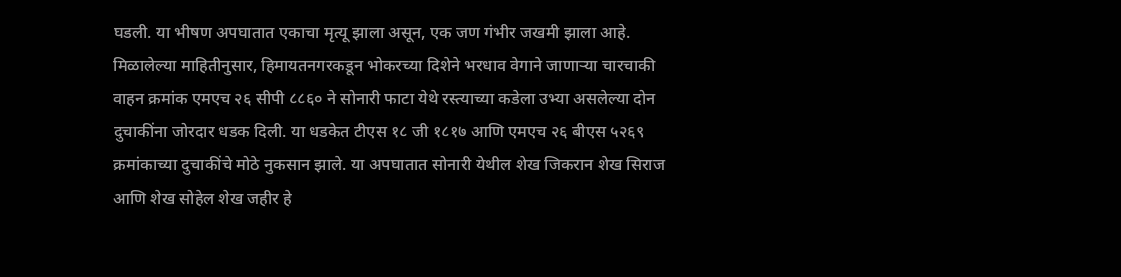घडली. या भीषण अपघातात एकाचा मृत्यू झाला असून, एक जण गंभीर जखमी झाला आहे. मिळालेल्या माहितीनुसार, हिमायतनगरकडून भोकरच्या दिशेने भरधाव वेगाने जाणाऱ्या चारचाकी वाहन क्रमांक एमएच २६ सीपी ८८६० ने सोनारी फाटा येथे रस्त्याच्या कडेला उभ्या असलेल्या दोन दुचाकींना जोरदार धडक दिली. या धडकेत टीएस १८ जी १८१७ आणि एमएच २६ बीएस ५२६९ क्रमांकाच्या दुचाकींचे मोठे नुकसान झाले. या अपघातात सोनारी येथील शेख जिकरान शेख सिराज आणि शेख सोहेल शेख जहीर हे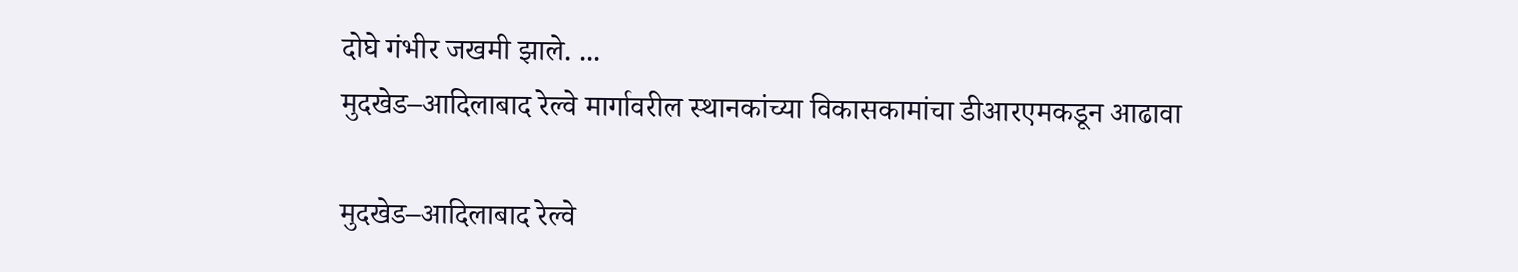दोघे गंभीर जखमी झाले. ...
मुदखेड–आदिलाबाद रेल्वे मार्गावरील स्थानकांच्या विकासकामांचा डीआरएमकडून आढावा

मुदखेड–आदिलाबाद रेल्वे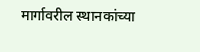मार्गावरील स्थानकांच्या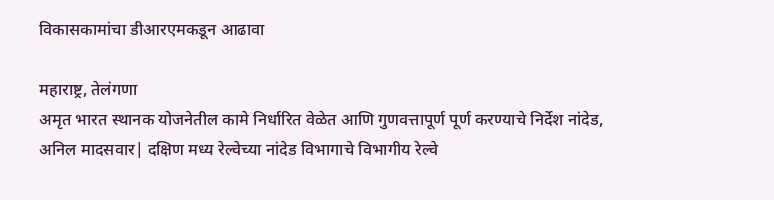विकासकामांचा डीआरएमकडून आढावा

महाराष्ट्र, तेलंगणा
अमृत भारत स्थानक योजनेतील कामे निर्धारित वेळेत आणि गुणवत्तापूर्ण पूर्ण करण्याचे निर्देश नांदेड, अनिल मादसवार| दक्षिण मध्य रेल्वेच्या नांदेड विभागाचे विभागीय रेल्वे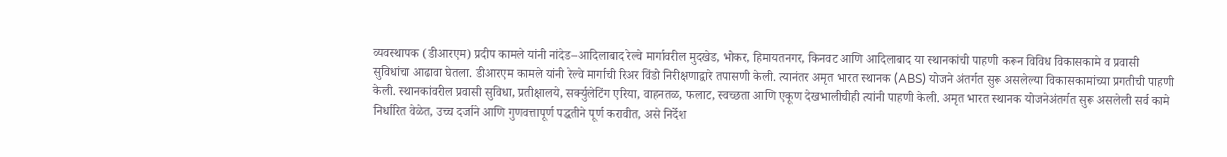व्यवस्थापक (डीआरएम) प्रदीप कामले यांनी नांदेड–आदिलाबाद रेल्वे मार्गावरील मुदखेड, भोकर, हिमायतनगर, किनवट आणि आदिलाबाद या स्थानकांची पाहणी करून विविध विकासकामे व प्रवासी सुविधांचा आढावा घेतला. डीआरएम कामले यांनी रेल्वे मार्गाची रिअर विंडो निरीक्षणाद्वारे तपासणी केली. त्यानंतर अमृत भारत स्थानक (ABS) योजने अंतर्गत सुरू असलेल्या विकासकामांच्या प्रगतीची पाहणी केली. स्थानकांवरील प्रवासी सुविधा, प्रतीक्षालये, सर्क्युलेटिंग एरिया, वाहनतळ, फलाट, स्वच्छता आणि एकूण देखभालीचीही त्यांनी पाहणी केली. अमृत भारत स्थानक योजनेअंतर्गत सुरू असलेली सर्व कामे निर्धारित वेळेत, उच्च दर्जाने आणि गुणवत्तापूर्ण पद्धतीने पूर्ण करावीत, असे निर्देश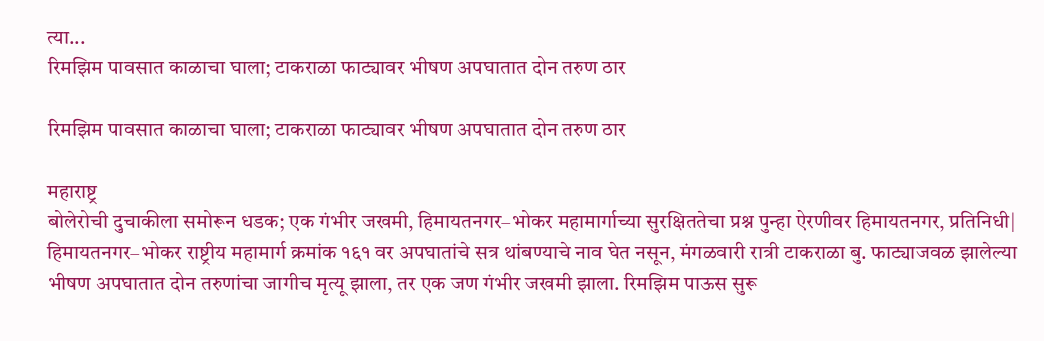त्या...
रिमझिम पावसात काळाचा घाला; टाकराळा फाट्यावर भीषण अपघातात दोन तरुण ठार

रिमझिम पावसात काळाचा घाला; टाकराळा फाट्यावर भीषण अपघातात दोन तरुण ठार

महाराष्ट्र
बोलेरोची दुचाकीला समोरून धडक; एक गंभीर जखमी, हिमायतनगर–भोकर महामार्गाच्या सुरक्षिततेचा प्रश्न पुन्हा ऐरणीवर हिमायतनगर, प्रतिनिधी| हिमायतनगर–भोकर राष्ट्रीय महामार्ग क्रमांक १६१ वर अपघातांचे सत्र थांबण्याचे नाव घेत नसून, मंगळवारी रात्री टाकराळा बु. फाट्याजवळ झालेल्या भीषण अपघातात दोन तरुणांचा जागीच मृत्यू झाला, तर एक जण गंभीर जखमी झाला. रिमझिम पाऊस सुरू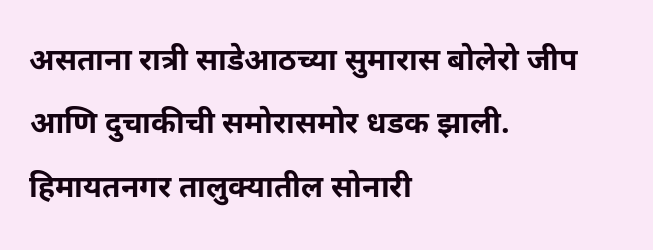असताना रात्री साडेआठच्या सुमारास बोलेरो जीप आणि दुचाकीची समोरासमोर धडक झाली. हिमायतनगर तालुक्यातील सोनारी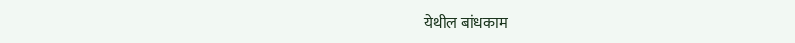येथील बांधकाम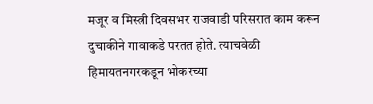मजूर व मिस्त्री दिवसभर राजवाडी परिसरात काम करून दुचाकीने गावाकडे परतत होते. त्याचवेळी हिमायतनगरकडून भोकरच्या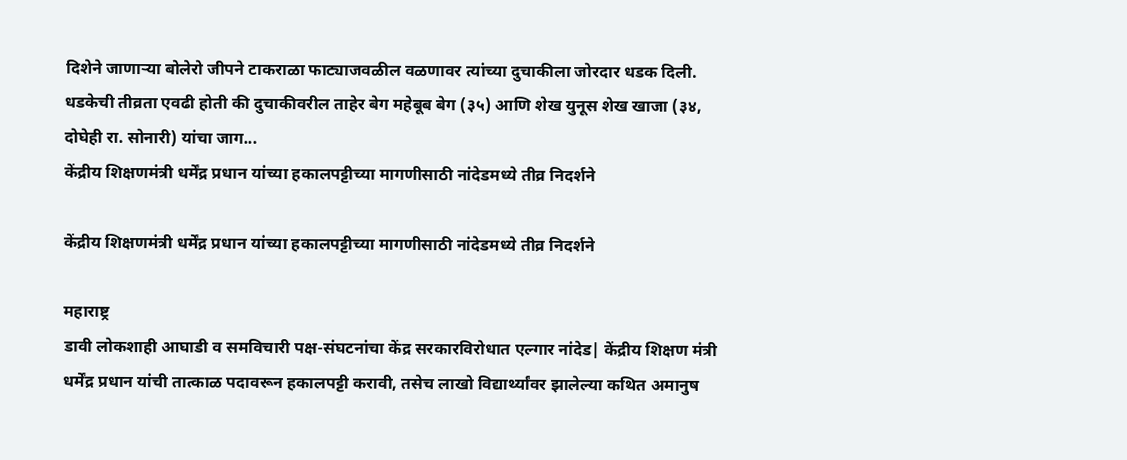दिशेने जाणाऱ्या बोलेरो जीपने टाकराळा फाट्याजवळील वळणावर त्यांच्या दुचाकीला जोरदार धडक दिली. धडकेची तीव्रता एवढी होती की दुचाकीवरील ताहेर बेग महेबूब बेग (३५) आणि शेख युनूस शेख खाजा (३४, दोघेही रा. सोनारी) यांचा जाग...
केंद्रीय शिक्षणमंत्री धर्मेंद्र प्रधान यांच्या हकालपट्टीच्या मागणीसाठी नांदेडमध्ये तीव्र निदर्शने

केंद्रीय शिक्षणमंत्री धर्मेंद्र प्रधान यांच्या हकालपट्टीच्या मागणीसाठी नांदेडमध्ये तीव्र निदर्शने

महाराष्ट्र
डावी लोकशाही आघाडी व समविचारी पक्ष-संघटनांचा केंद्र सरकारविरोधात एल्गार नांदेड| केंद्रीय शिक्षण मंत्री धर्मेंद्र प्रधान यांची तात्काळ पदावरून हकालपट्टी करावी, तसेच लाखो विद्यार्थ्यांवर झालेल्या कथित अमानुष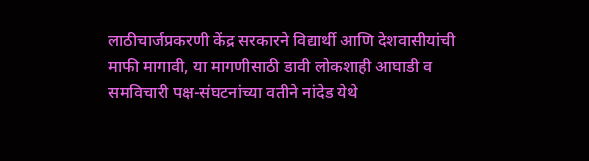लाठीचार्जप्रकरणी केंद्र सरकारने विद्यार्थी आणि देशवासीयांची माफी मागावी, या मागणीसाठी डावी लोकशाही आघाडी व समविचारी पक्ष-संघटनांच्या वतीने नांदेड येथे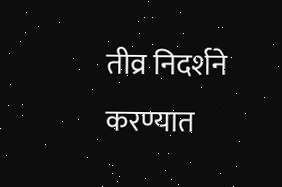तीव्र निदर्शने करण्यात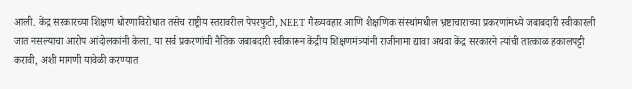आली. केंद्र सरकारच्या शिक्षण धोरणाविरोधात तसेच राष्ट्रीय स्तरावरील पेपरफुटी, NEET गैरव्यवहार आणि शैक्षणिक संस्थांमधील भ्रष्टाचाराच्या प्रकरणांमध्ये जबाबदारी स्वीकारली जात नसल्याचा आरोप आंदोलकांनी केला. या सर्व प्रकरणांची नैतिक जबाबदारी स्वीकारून केंद्रीय शिक्षणमंत्र्यांनी राजीनामा द्यावा अथवा केंद्र सरकारने त्यांची तात्काळ हकालपट्टी करावी, अशी मागणी यावेळी करण्यात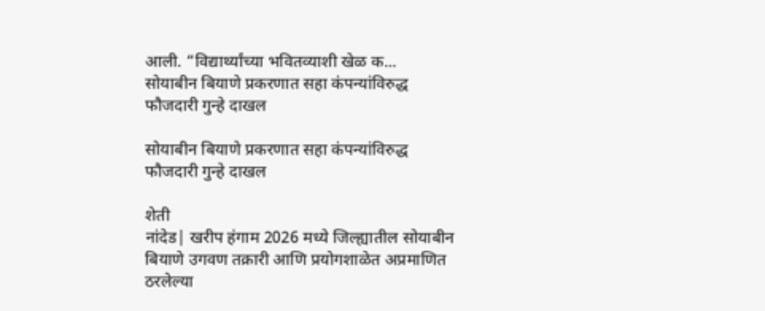आली. “विद्यार्थ्यांच्या भवितव्याशी खेळ क...
सोयाबीन बियाणे प्रकरणात सहा कंपन्यांविरुद्ध फौजदारी गुन्हे दाखल

सोयाबीन बियाणे प्रकरणात सहा कंपन्यांविरुद्ध फौजदारी गुन्हे दाखल

शेती
नांदेड| खरीप हंगाम 2026 मध्ये जिल्ह्यातील सोयाबीन बियाणे उगवण तक्रारी आणि प्रयोगशाळेत अप्रमाणित ठरलेल्या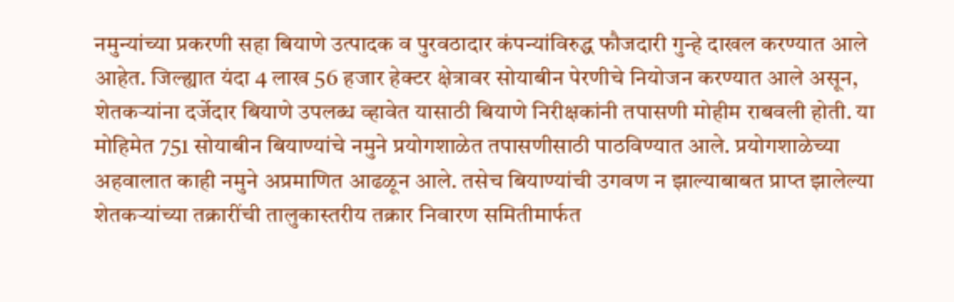नमुन्यांच्या प्रकरणी सहा बियाणे उत्पादक व पुरवठादार कंपन्यांविरुद्ध फौजदारी गुन्हे दाखल करण्यात आले आहेत. जिल्ह्यात यंदा 4 लाख 56 हजार हेक्टर क्षेत्रावर सोयाबीन पेरणीचे नियोजन करण्यात आले असून, शेतकऱ्यांना दर्जेदार बियाणे उपलब्ध व्हावेत यासाठी बियाणे निरीक्षकांनी तपासणी मोहीम राबवली होती. या मोहिमेत 751 सोयाबीन बियाण्यांचे नमुने प्रयोगशाळेत तपासणीसाठी पाठविण्यात आले. प्रयोगशाळेच्या अहवालात काही नमुने अप्रमाणित आढळून आले. तसेच बियाण्यांची उगवण न झाल्याबाबत प्राप्त झालेल्या शेतकऱ्यांच्या तक्रारींची तालुकास्तरीय तक्रार निवारण समितीमार्फत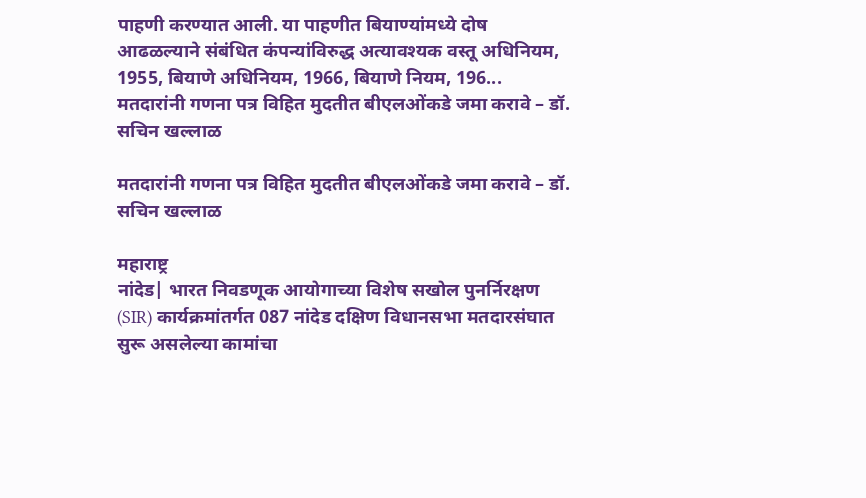पाहणी करण्यात आली. या पाहणीत बियाण्यांमध्ये दोष आढळल्याने संबंधित कंपन्यांविरुद्ध अत्यावश्यक वस्तू अधिनियम, 1955, बियाणे अधिनियम, 1966, बियाणे नियम, 196...
मतदारांनी गणना पत्र विहित मुदतीत बीएलओंकडे जमा करावे – डॉ. सचिन खल्लाळ

मतदारांनी गणना पत्र विहित मुदतीत बीएलओंकडे जमा करावे – डॉ. सचिन खल्लाळ

महाराष्ट्र
नांदेड| भारत निवडणूक आयोगाच्या विशेष सखोल पुनर्निरक्षण (SIR) कार्यक्रमांतर्गत 087 नांदेड दक्षिण विधानसभा मतदारसंघात सुरू असलेल्या कामांचा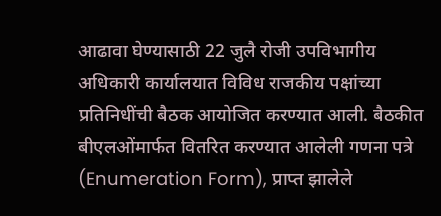आढावा घेण्यासाठी 22 जुलै रोजी उपविभागीय अधिकारी कार्यालयात विविध राजकीय पक्षांच्या प्रतिनिधींची बैठक आयोजित करण्यात आली. बैठकीत बीएलओंमार्फत वितरित करण्यात आलेली गणना पत्रे (Enumeration Form), प्राप्त झालेले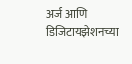अर्ज आणि डिजिटायझेशनच्या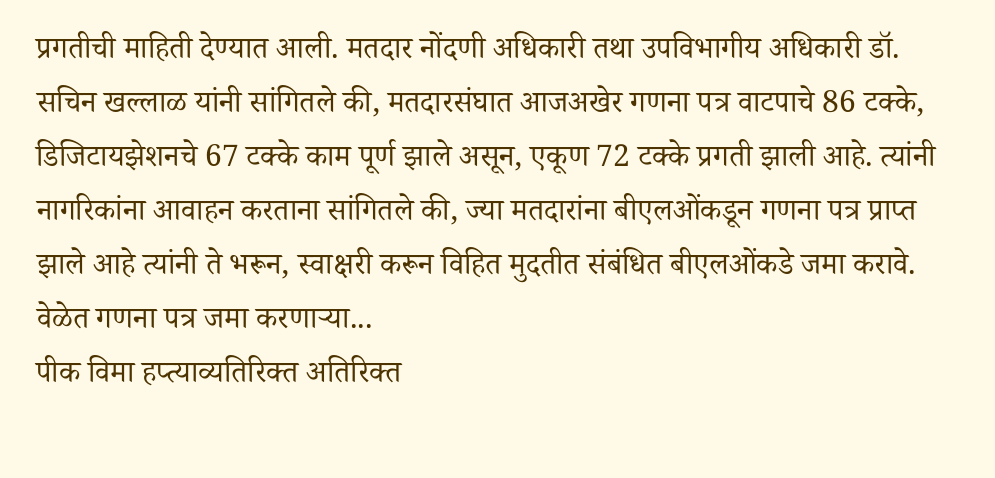प्रगतीची माहिती देण्यात आली. मतदार नोंदणी अधिकारी तथा उपविभागीय अधिकारी डॉ. सचिन खल्लाळ यांनी सांगितले की, मतदारसंघात आजअखेर गणना पत्र वाटपाचे 86 टक्के, डिजिटायझेशनचे 67 टक्के काम पूर्ण झाले असून, एकूण 72 टक्के प्रगती झाली आहे. त्यांनी नागरिकांना आवाहन करताना सांगितले की, ज्या मतदारांना बीएलओंकडून गणना पत्र प्राप्त झाले आहे त्यांनी ते भरून, स्वाक्षरी करून विहित मुदतीत संबंधित बीएलओंकडे जमा करावे. वेळेत गणना पत्र जमा करणाऱ्या...
पीक विमा हप्त्याव्यतिरिक्त अतिरिक्त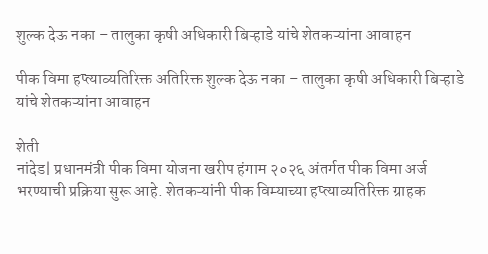शुल्क देऊ नका – तालुका कृषी अधिकारी बिऱ्हाडे यांचे शेतकऱ्यांना आवाहन

पीक विमा हप्त्याव्यतिरिक्त अतिरिक्त शुल्क देऊ नका – तालुका कृषी अधिकारी बिऱ्हाडे यांचे शेतकऱ्यांना आवाहन

शेती
नांदेड| प्रधानमंत्री पीक विमा योजना खरीप हंगाम २०२६ अंतर्गत पीक विमा अर्ज भरण्याची प्रक्रिया सुरू आहे. शेतकऱ्यांनी पीक विम्याच्या हप्त्याव्यतिरिक्त ग्राहक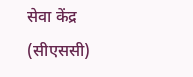सेवा केंद्र (सीएससी)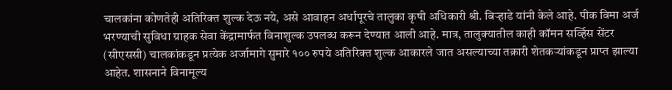चालकांना कोणतेही अतिरिक्त शुल्क देऊ नये, असे आवाहन अर्धापूरचे तालुका कृषी अधिकारी श्री. बिऱ्हाडे यांनी केले आहे. पीक विमा अर्ज भरण्याची सुविधा ग्राहक सेवा केंद्रामार्फत विनाशुल्क उपलब्ध करून देण्यात आली आहे. मात्र, तालुक्यातील काही कॉमन सर्व्हिस सेंटर (सीएससी) चालकांकडून प्रत्येक अर्जामागे सुमारे १०० रुपये अतिरिक्त शुल्क आकारले जात असल्याच्या तक्रारी शेतकऱ्यांकडून प्राप्त झाल्या आहेत. शासनाने विनामूल्य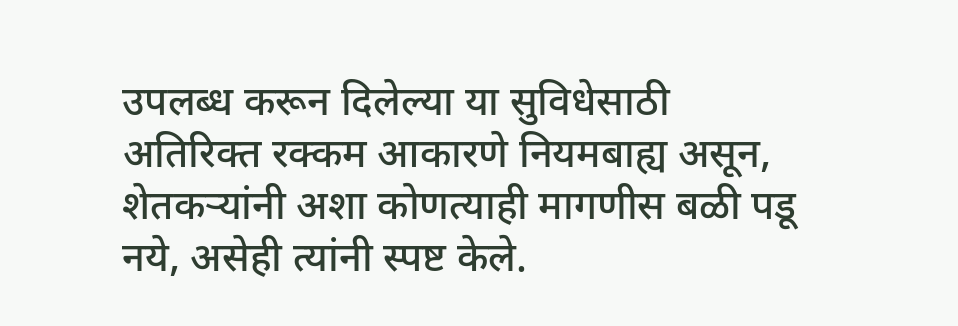उपलब्ध करून दिलेल्या या सुविधेसाठी अतिरिक्त रक्कम आकारणे नियमबाह्य असून, शेतकऱ्यांनी अशा कोणत्याही मागणीस बळी पडू नये, असेही त्यांनी स्पष्ट केले.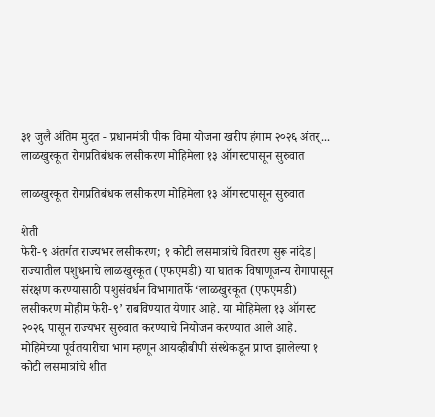३१ जुलै अंतिम मुदत - प्रधानमंत्री पीक विमा योजना खरीप हंगाम २०२६ अंतर्...
लाळखुरकूत रोगप्रतिबंधक लसीकरण मोहिमेला १३ ऑगस्टपासून सुरुवात

लाळखुरकूत रोगप्रतिबंधक लसीकरण मोहिमेला १३ ऑगस्टपासून सुरुवात

शेती
फेरी-९ अंतर्गत राज्यभर लसीकरण; १ कोटी लसमात्रांचे वितरण सुरू नांदेड| राज्यातील पशुधनाचे लाळखुरकूत (एफएमडी) या घातक विषाणूजन्य रोगापासून संरक्षण करण्यासाठी पशुसंवर्धन विभागातर्फे ‘लाळखुरकूत (एफएमडी) लसीकरण मोहीम फेरी-९’ राबविण्यात येणार आहे. या मोहिमेला १३ ऑगस्ट २०२६ पासून राज्यभर सुरुवात करण्याचे नियोजन करण्यात आले आहे. मोहिमेच्या पूर्वतयारीचा भाग म्हणून आयव्हीबीपी संस्थेकडून प्राप्त झालेल्या १ कोटी लसमात्रांचे शीत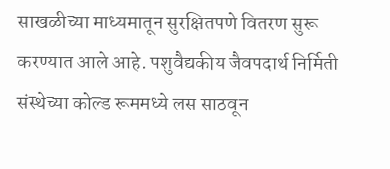साखळीच्या माध्यमातून सुरक्षितपणे वितरण सुरू करण्यात आले आहे. पशुवैद्यकीय जैवपदार्थ निर्मिती संस्थेच्या कोल्ड रूममध्ये लस साठवून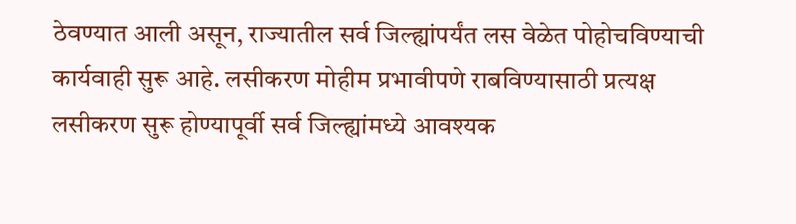ठेवण्यात आली असून, राज्यातील सर्व जिल्ह्यांपर्यंत लस वेळेत पोहोचविण्याची कार्यवाही सुरू आहे. लसीकरण मोहीम प्रभावीपणे राबविण्यासाठी प्रत्यक्ष लसीकरण सुरू होण्यापूर्वी सर्व जिल्ह्यांमध्ये आवश्यक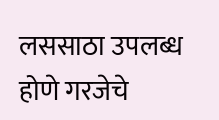लससाठा उपलब्ध होणे गरजेचे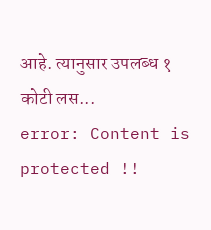आहे. त्यानुसार उपलब्ध १ कोटी लस...
error: Content is protected !!